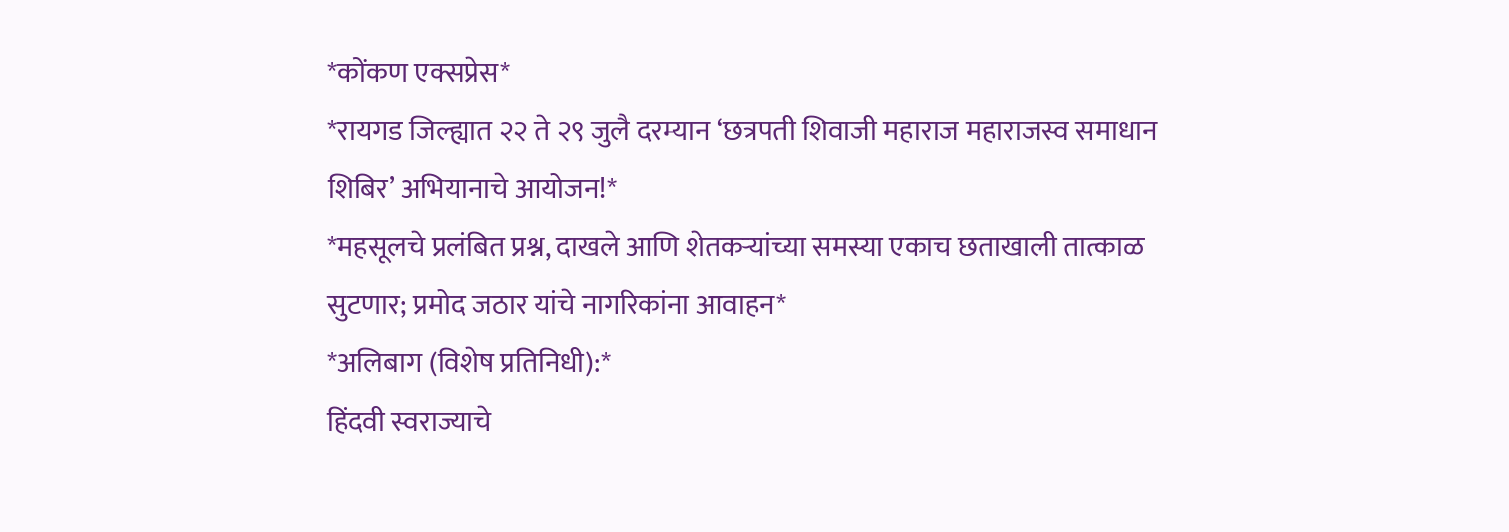*कोंकण एक्सप्रेस*
*रायगड जिल्ह्यात २२ ते २९ जुलै दरम्यान ‘छत्रपती शिवाजी महाराज महाराजस्व समाधान शिबिर’ अभियानाचे आयोजन!*
*महसूलचे प्रलंबित प्रश्न, दाखले आणि शेतकऱ्यांच्या समस्या एकाच छताखाली तात्काळ सुटणार; प्रमोद जठार यांचे नागरिकांना आवाहन*
*अलिबाग (विशेष प्रतिनिधी):*
हिंदवी स्वराज्याचे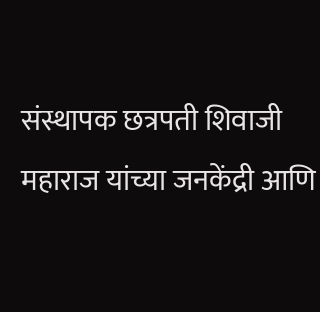संस्थापक छत्रपती शिवाजी महाराज यांच्या जनकेंद्री आणि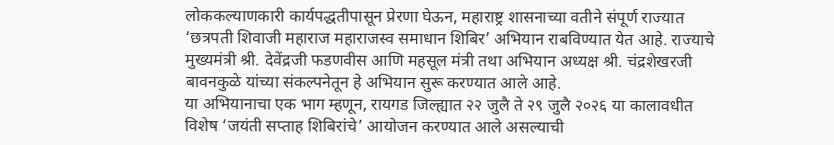लोककल्याणकारी कार्यपद्धतीपासून प्रेरणा घेऊन, महाराष्ट्र शासनाच्या वतीने संपूर्ण राज्यात ‘छत्रपती शिवाजी महाराज महाराजस्व समाधान शिबिर’ अभियान राबविण्यात येत आहे. राज्याचे मुख्यमंत्री श्री. देवेंद्रजी फडणवीस आणि महसूल मंत्री तथा अभियान अध्यक्ष श्री. चंद्रशेखरजी बावनकुळे यांच्या संकल्पनेतून हे अभियान सुरू करण्यात आले आहे.
या अभियानाचा एक भाग म्हणून, रायगड जिल्ह्यात २२ जुलै ते २९ जुलै २०२६ या कालावधीत विशेष ‘जयंती सप्ताह शिबिरांचे’ आयोजन करण्यात आले असल्याची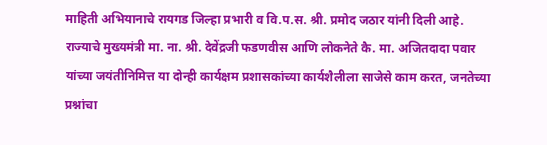माहिती अभियानाचे रायगड जिल्हा प्रभारी व वि.प.स. श्री. प्रमोद जठार यांनी दिली आहे.
राज्याचे मुख्यमंत्री मा. ना. श्री. देवेंद्रजी फडणवीस आणि लोकनेते कै. मा. अजितदादा पवार यांच्या जयंतीनिमित्त या दोन्ही कार्यक्षम प्रशासकांच्या कार्यशैलीला साजेसे काम करत, जनतेच्या प्रश्नांचा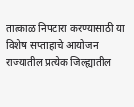तात्काळ निपटारा करण्यासाठी या विशेष सप्ताहाचे आयोजन राज्यातील प्रत्येक जिल्ह्यातील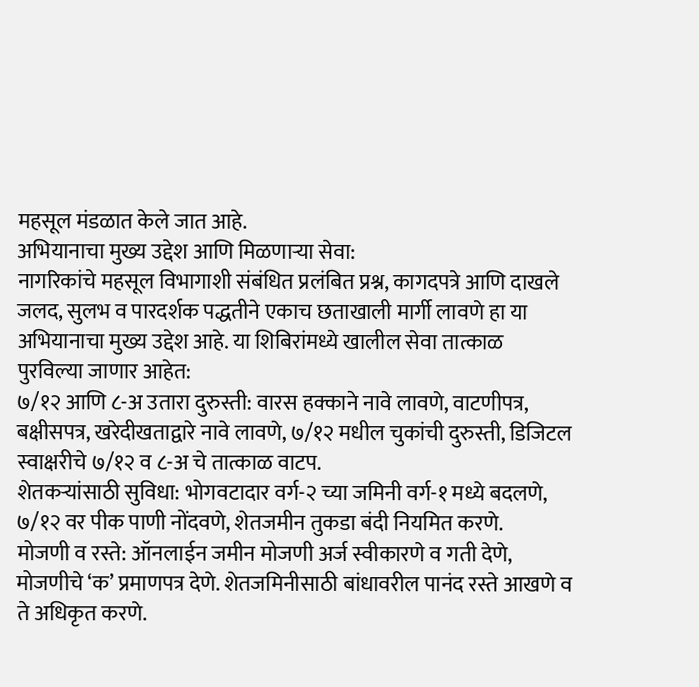महसूल मंडळात केले जात आहे.
अभियानाचा मुख्य उद्देश आणि मिळणाऱ्या सेवा:
नागरिकांचे महसूल विभागाशी संबंधित प्रलंबित प्रश्न, कागदपत्रे आणि दाखले जलद, सुलभ व पारदर्शक पद्धतीने एकाच छताखाली मार्गी लावणे हा या अभियानाचा मुख्य उद्देश आहे. या शिबिरांमध्ये खालील सेवा तात्काळ पुरविल्या जाणार आहेत:
७/१२ आणि ८-अ उतारा दुरुस्ती: वारस हक्काने नावे लावणे, वाटणीपत्र, बक्षीसपत्र, खरेदीखताद्वारे नावे लावणे, ७/१२ मधील चुकांची दुरुस्ती, डिजिटल स्वाक्षरीचे ७/१२ व ८-अ चे तात्काळ वाटप.
शेतकऱ्यांसाठी सुविधा: भोगवटादार वर्ग-२ च्या जमिनी वर्ग-१ मध्ये बदलणे, ७/१२ वर पीक पाणी नोंदवणे, शेतजमीन तुकडा बंदी नियमित करणे.
मोजणी व रस्ते: ऑनलाईन जमीन मोजणी अर्ज स्वीकारणे व गती देणे, मोजणीचे ‘क’ प्रमाणपत्र देणे. शेतजमिनीसाठी बांधावरील पानंद रस्ते आखणे व ते अधिकृत करणे.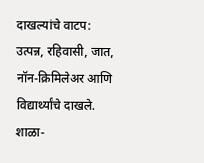दाखल्यांचे वाटप: उत्पन्न, रहिवासी, जात, नॉन-क्रिमिलेअर आणि विद्यार्थ्यांचे दाखले. शाळा-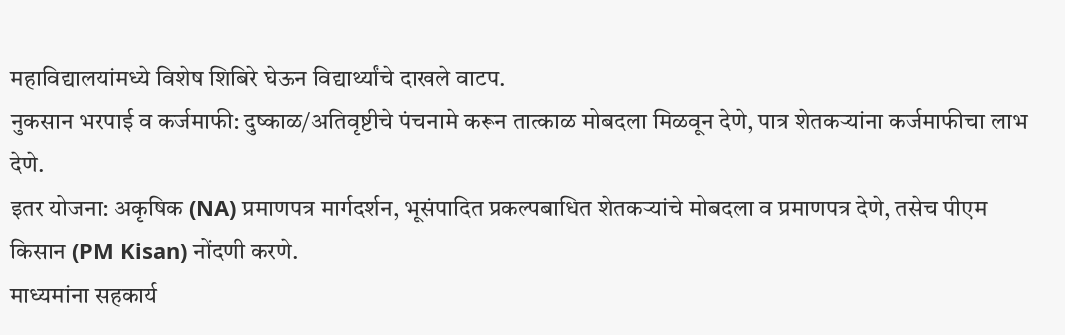महाविद्यालयांमध्ये विशेष शिबिरे घेऊन विद्यार्थ्यांचे दाखले वाटप.
नुकसान भरपाई व कर्जमाफी: दुष्काळ/अतिवृष्टीचे पंचनामे करून तात्काळ मोबदला मिळवून देणे, पात्र शेतकऱ्यांना कर्जमाफीचा लाभ देणे.
इतर योजना: अकृषिक (NA) प्रमाणपत्र मार्गदर्शन, भूसंपादित प्रकल्पबाधित शेतकऱ्यांचे मोबदला व प्रमाणपत्र देणे, तसेच पीएम किसान (PM Kisan) नोंदणी करणे.
माध्यमांना सहकार्य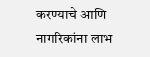करण्याचे आणि नागरिकांना लाभ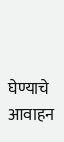घेण्याचे आवाहन